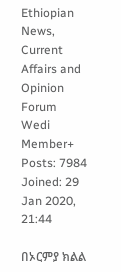Ethiopian News, Current Affairs and Opinion Forum
Wedi
Member+
Posts: 7984
Joined: 29 Jan 2020, 21:44

በኦርምያ ክልል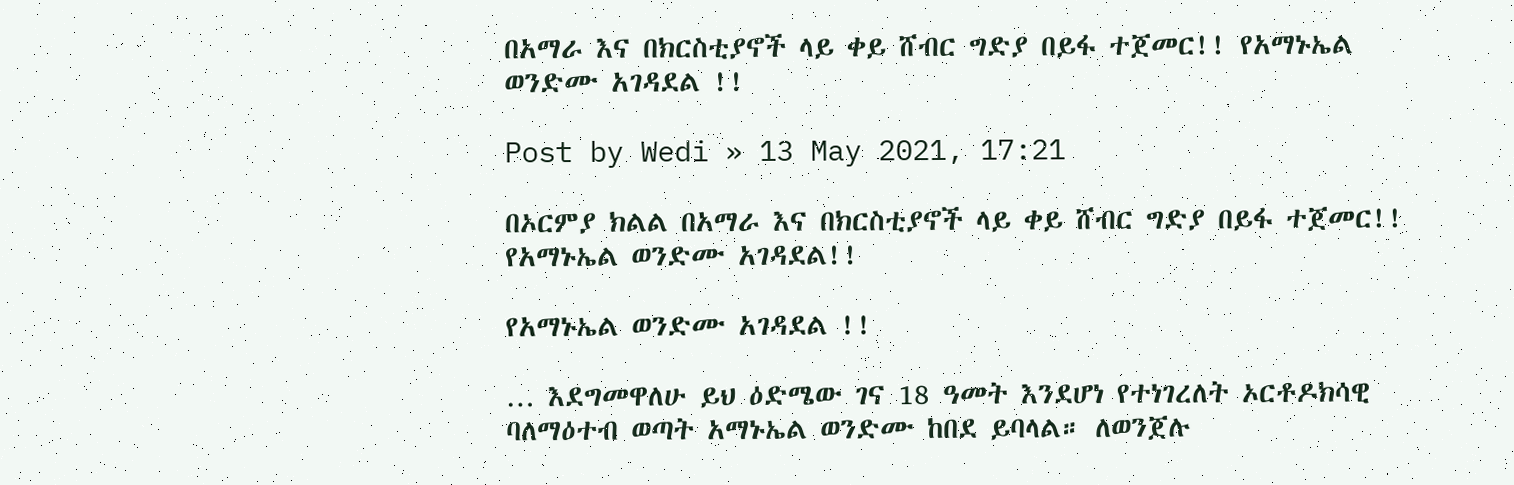በአማራ እና በክርስቲያኖች ላይ ቀይ ሸብር ግድያ በይፋ ተጀመር!! የአማኑኤል ወንድሙ አገዳደል !!

Post by Wedi » 13 May 2021, 17:21

በኦርምያ ክልል በአማራ እና በክርስቲያኖች ላይ ቀይ ሸብር ግድያ በይፋ ተጀመር!! የአማኑኤል ወንድሙ አገዳደል!!

የአማኑኤል ወንድሙ አገዳደል !!

… እደግመዋለሁ ይህ ዕድሜው ገና 18 ዓመት እንደሆነ የተነገረለት ኦርቶዶክሳዊ ባለማዕተብ ወጣት አማኑኤል ወንድሙ ከበደ ይባላል። ለወንጀሉ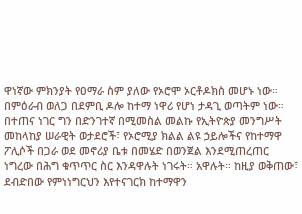ዋነኛው ምክንያት የዐማራ ስም ያለው የኦሮሞ ኦርቶዶክስ መሆኑ ነው። በምዕራብ ወለጋ በደምቢ ዶሎ ከተማ ነዋሪ የሆነ ታዳጊ ወጣትም ነው። በተጠና ነገር ግን በድንገተኛ በሚመስል መልኩ የኢትዮጵያ መንግሥት መከላከያ ሠራዊት ወታደሮች፣ የኦሮሚያ ክልል ልዩ ኃይሎችና የከተማዋ ፖሊሶች በጋራ ወደ መኖሪያ ቤቱ በመሄድ በወንጀል እንደሚጠረጠር ነግረው በሕግ ቁጥጥር ስር እንዳዋሉት ነገሩት። አዋሉት። ከዚያ ወቅጠው፣ ደብድበው የምነነግርህን እየተናገርክ ከተማዋን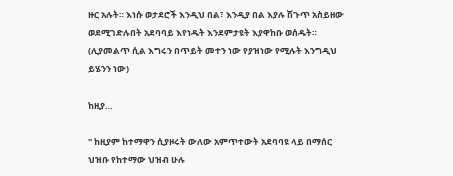ዙር አሉት። እነሱ ወታደሮች እንዲህ በል፣ እንዲያ በል እያሉ ሽጉጥ አስይዘው ወደሚገድሉበት አደባባይ እየነዱት እንደምታዩት እያዋከቡ ወሰዱት። (ሊያመልጥ ሲል እግሩን በጥይት መተን ነው የያዝነው የሚሉት እንግዲህ ይሄንን ነው)

ከዚያ…

" ከዚያም ከተማዋን ሲያዞሩት ውለው አምጥተውት አደባባዩ ላይ በማሰር ህዝቡ የከተማው ህዝብ ሁሉ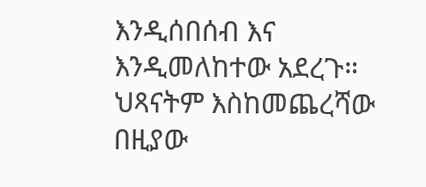እንዲሰበሰብ እና እንዲመለከተው አደረጉ። ህጻናትም እስከመጨረሻው በዚያው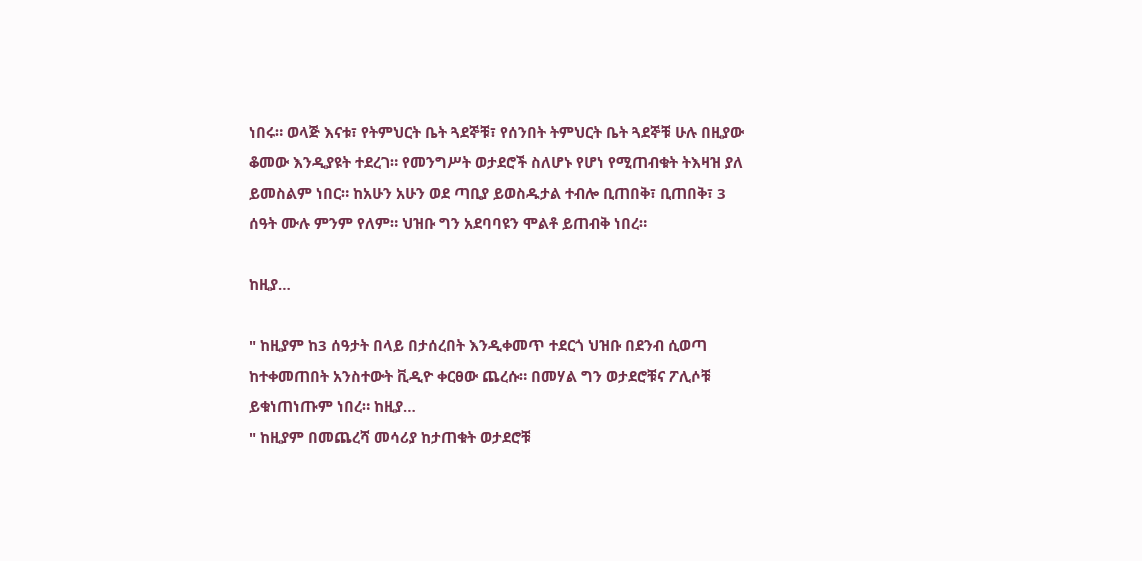ነበሩ። ወላጅ እናቱ፣ የትምህርት ቤት ጓደኞቹ፣ የሰንበት ትምህርት ቤት ጓደኞቹ ሁሉ በዚያው ቆመው እንዲያዩት ተደረገ። የመንግሥት ወታደሮች ስለሆኑ የሆነ የሚጠብቁት ትእዛዝ ያለ ይመስልም ነበር። ከአሁን አሁን ወደ ጣቢያ ይወስዱታል ተብሎ ቢጠበቅ፣ ቢጠበቅ፣ 3 ሰዓት ሙሉ ምንም የለም። ህዝቡ ግን አደባባዩን ሞልቶ ይጠብቅ ነበረ።

ከዚያ…

" ከዚያም ከ3 ሰዓታት በላይ በታሰረበት እንዲቀመጥ ተደርጎ ህዝቡ በደንብ ሲወጣ ከተቀመጠበት አንስተውት ቪዲዮ ቀርፀው ጨረሱ። በመሃል ግን ወታደሮቹና ፖሊሶቹ ይቁነጠነጡም ነበረ። ከዚያ…
" ከዚያም በመጨረሻ መሳሪያ ከታጠቁት ወታደሮቹ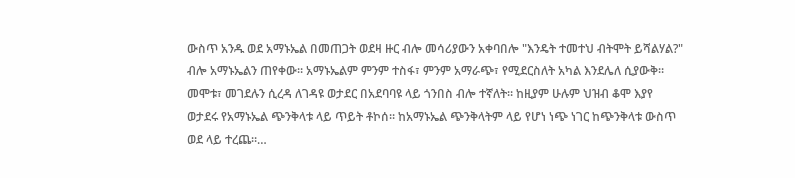ውስጥ አንዱ ወደ አማኑኤል በመጠጋት ወደዛ ዙር ብሎ መሳሪያውን አቀባበሎ "እንዴት ተመተህ ብትሞት ይሻልሃል?" ብሎ አማኑኤልን ጠየቀው። አማኑኤልም ምንም ተስፋ፣ ምንም አማራጭ፣ የሚደርስለት አካል እንደሌለ ሲያውቅ። መሞቱ፣ መገደሉን ሲረዳ ለገዳዩ ወታደር በአደባባዩ ላይ ጎንበስ ብሎ ተኛለት። ከዚያም ሁሉም ህዝብ ቆሞ እያየ ወታደሩ የአማኑኤል ጭንቅላቱ ላይ ጥይት ቶኮሰ። ከአማኑኤል ጭንቅላትም ላይ የሆነ ነጭ ነገር ከጭንቅላቱ ውስጥ ወደ ላይ ተረጨ።…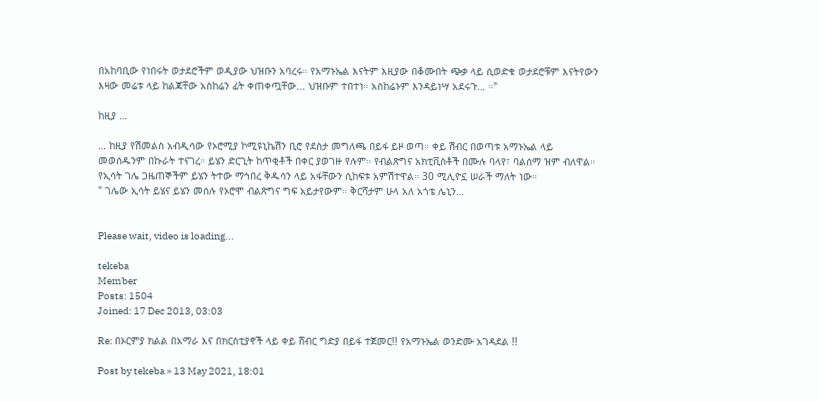በአከባቢው የነበሩት ወታደሮችም ወዲያው ህዝቡን አባረሩ። የአማኑኤል እናትም እዚያው በቆሙበት ጭቃ ላይ ሲወድቁ ወታደሮቹም እናትየውን እዛው መሬቱ ላይ ከልጃቸው አስከሬን ፊት ቀጠቀጧቸው... ህዝቡም ተበተነ። አስከሬኑም እንዳይነሣ አደሩጉ… ።"

ከዚያ …

… ከዚያ የሽመልስ አብዲሳው የኦሮሚያ ኮሚዩኒኬሽን ቢሮ የደስታ መግለጫ በይፋ ይዞ ወጣ። ቀይ ሽብር በወጣቱ አማኑኤል ላይ መወሰዱንም በኩራት ተናገረ። ይሄን ድርጊት ከጥቂቶች በቀር ያወገዙ የሉም። የብልጽግና አክቲቪስቶች በሙሉ ባላየ፣ ባልሰማ ዝም ብለዋል። የኢሳት ገሌ ጋዜጠኞችም ይሄን ትተው ማኅበረ ቅዱሳን ላይ አፋቸውን ሲከፍቱ አምሽተዋል። 30 ሚሊዮኗ ሠራች ማለት ነው።
" ገሌው ኢሳት ይሄና ይሄን መሰሉ የኦሮሞ ብልጽግና ግፍ አይታየውም። ቅርሻታም ሁላ አለ አጎቴ ሌኒን…


Please wait, video is loading...

tekeba
Member
Posts: 1504
Joined: 17 Dec 2013, 03:03

Re: በኦርምያ ክልል በአማራ እና በክርስቲያኖች ላይ ቀይ ሸብር ግድያ በይፋ ተጀመር!! የአማኑኤል ወንድሙ አገዳደል !!

Post by tekeba » 13 May 2021, 18:01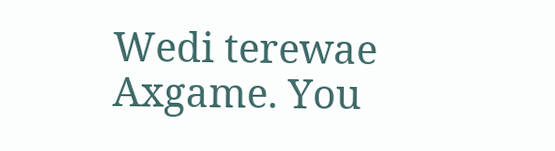Wedi terewae Axgame. You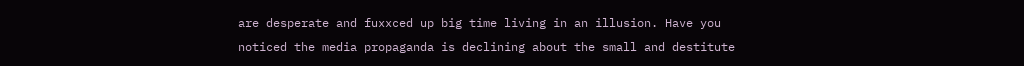are desperate and fuxxced up big time living in an illusion. Have you noticed the media propaganda is declining about the small and destitute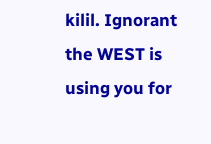kilil. Ignorant the WEST is using you for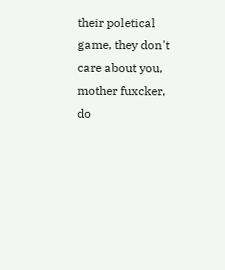their poletical game, they don't care about you, mother fuxcker, do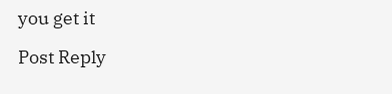you get it

Post Reply